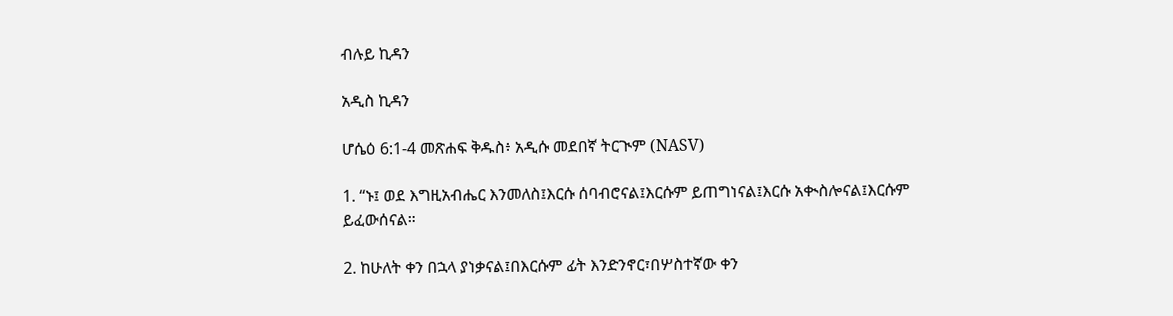ብሉይ ኪዳን

አዲስ ኪዳን

ሆሴዕ 6:1-4 መጽሐፍ ቅዱስ፥ አዲሱ መደበኛ ትርጒም (NASV)

1. “ኑ፤ ወደ እግዚአብሔር እንመለስ፤እርሱ ሰባብሮናል፤እርሱም ይጠግነናል፤እርሱ አቊስሎናል፤እርሱም ይፈውሰናል።

2. ከሁለት ቀን በኋላ ያነቃናል፤በእርሱም ፊት እንድንኖር፣በሦስተኛው ቀን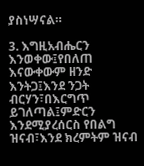ያስነሣናል።

3. እግዚአብሔርን እንወቀው፤የበለጠ እናውቀውም ዘንድ እንትጋ፤እንደ ንጋት ብርሃን፣በእርግጥ ይገለጣል፤ምድርን እንደሚያረሰርስ የበልግ ዝናብ፣እንደ ክረምትም ዝናብ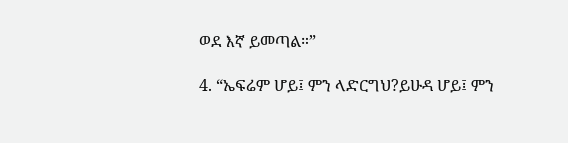ወደ እኛ ይመጣል።”

4. “ኤፍሬም ሆይ፤ ምን ላድርግህ?ይሁዳ ሆይ፤ ምን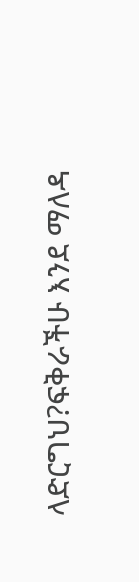ላድርግህ?ፍቅራችሁ እንደ ማለዳ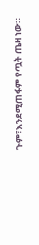ጉም፣እንደሚጠፋም የጧት ጤዛ ነው።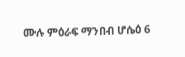ሙሉ ምዕራፍ ማንበብ ሆሴዕ 6